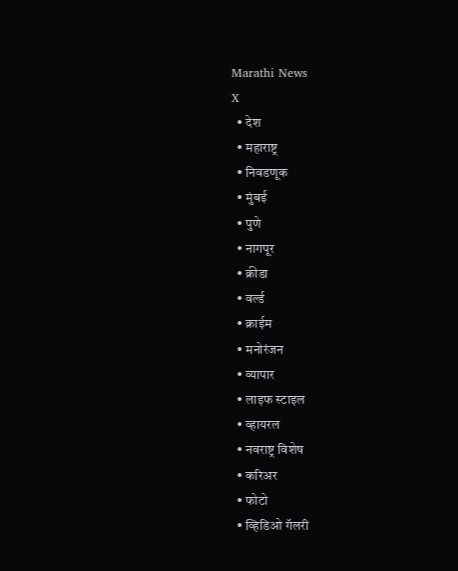Marathi News
X
  • देश
  • महाराष्ट्र
  • निवडणूक
  • मुंबई
  • पुणे
  • नागपूर
  • क्रीडा
  • वर्ल्ड
  • क्राईम
  • मनोरंजन
  • व्यापार
  • लाइफ स्टाइल
  • व्हायरल
  • नवराष्ट्र विशेष
  • करिअर
  • फोटो
  • व्हिडिओ गॅलरी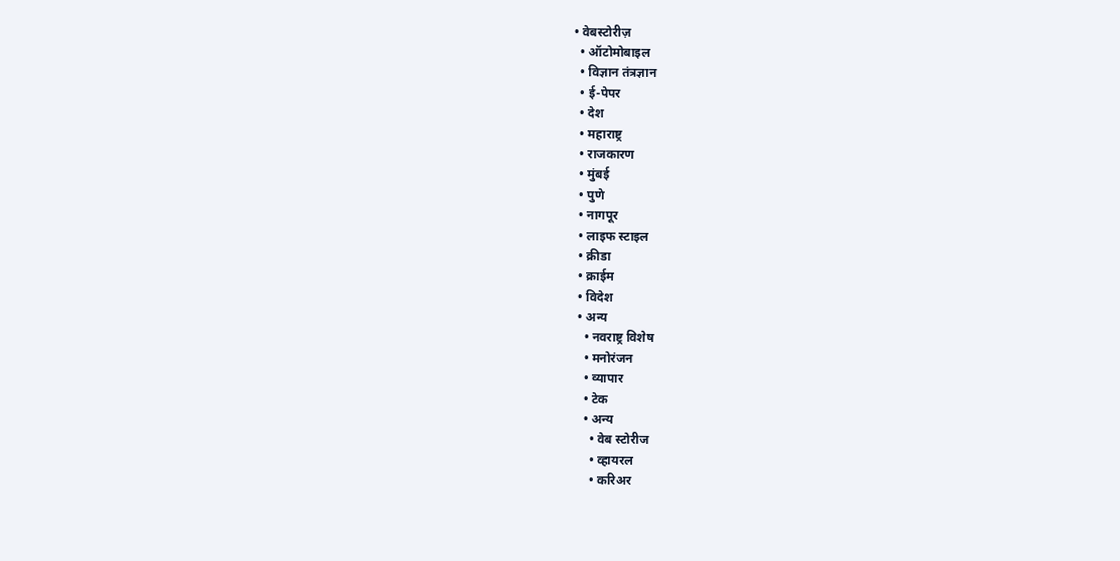• वेबस्टोरीज़
  • ऑटोमोबाइल
  • विज्ञान तंत्रज्ञान
  • ई-पेपर
  • देश
  • महाराष्ट्र
  • राजकारण
  • मुंबई
  • पुणे
  • नागपूर
  • लाइफ स्टाइल
  • क्रीडा
  • क्राईम
  • विदेश
  • अन्य
    • नवराष्ट्र विशेष
    • मनोरंजन
    • व्यापार
    • टेक
    • अन्य
      • वेब स्टोरीज
      • व्हायरल
      • करिअर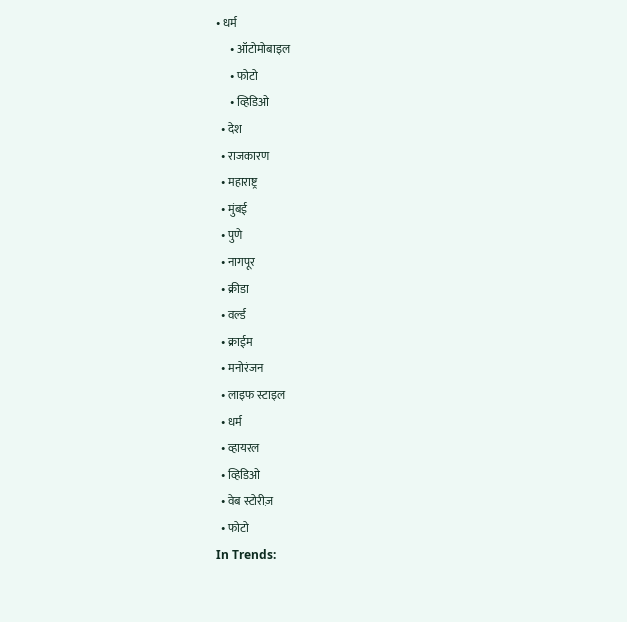• धर्म
      • ऑटोमोबाइल
      • फोटो
      • व्हिडिओ
  • देश
  • राजकारण
  • महाराष्ट्र
  • मुंबई
  • पुणे
  • नागपूर
  • क्रीडा
  • वर्ल्ड
  • क्राईम
  • मनोरंजन
  • लाइफ स्टाइल
  • धर्म
  • व्हायरल
  • व्हिडिओ
  • वेब स्टोरीज़
  • फोटो
In Trends: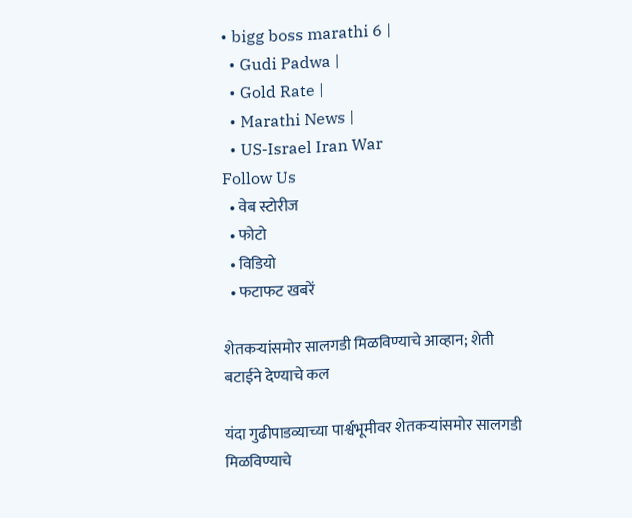• bigg boss marathi 6 |
  • Gudi Padwa |
  • Gold Rate |
  • Marathi News |
  • US-Israel Iran War
Follow Us
  • वेब स्टोरीज
  • फोटो
  • विडियो
  • फटाफट खबरें

शेतकऱ्यांसमोर सालगडी मिळविण्याचे आव्हान; शेती बटाईने देण्याचे कल

यंदा गुढीपाडव्याच्या पार्श्वभूमीवर शेतकऱ्यांसमोर सालगडी मिळविण्याचे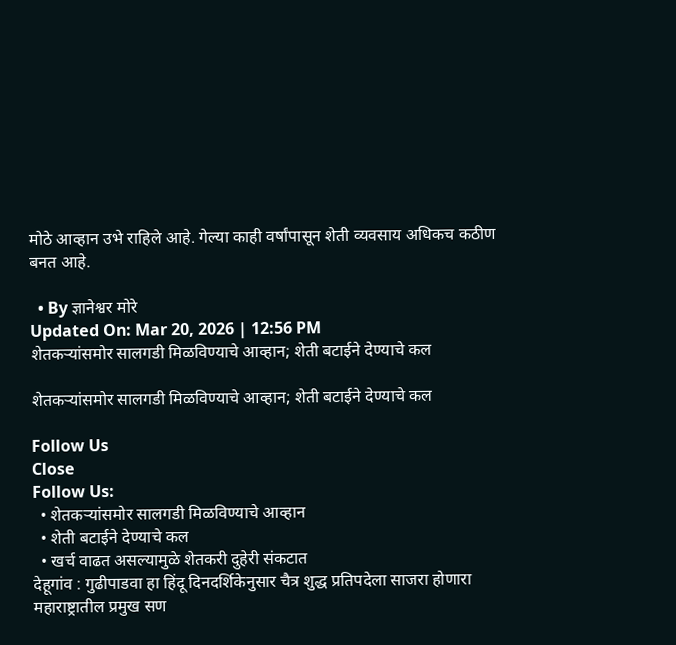मोठे आव्हान उभे राहिले आहे. गेल्या काही वर्षांपासून शेती व्यवसाय अधिकच कठीण बनत आहे.

  • By ज्ञानेश्वर मोरे
Updated On: Mar 20, 2026 | 12:56 PM
शेतकऱ्यांसमोर सालगडी मिळविण्याचे आव्हान; शेती बटाईने देण्याचे कल

शेतकऱ्यांसमोर सालगडी मिळविण्याचे आव्हान; शेती बटाईने देण्याचे कल

Follow Us
Close
Follow Us:
  • शेतकऱ्यांसमोर सालगडी मिळविण्याचे आव्हान
  • शेती बटाईने देण्याचे कल
  • खर्च वाढत असल्यामुळे शेतकरी दुहेरी संकटात
देहूगांव : गुढीपाडवा हा हिंदू दिनदर्शिकेनुसार चैत्र शुद्ध प्रतिपदेला साजरा होणारा महाराष्ट्रातील प्रमुख सण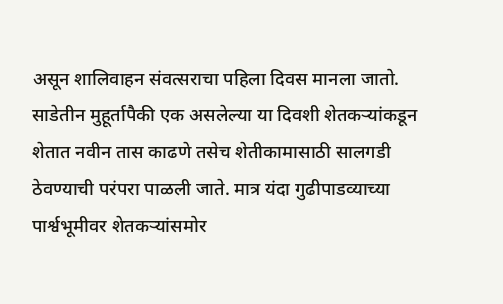असून शालिवाहन संवत्सराचा पहिला दिवस मानला जातो. साडेतीन मुहूर्तापैकी एक असलेल्या या दिवशी शेतकऱ्यांकडून शेतात नवीन तास काढणे तसेच शेतीकामासाठी सालगडी ठेवण्याची परंपरा पाळली जाते. मात्र यंदा गुढीपाडव्याच्या पार्श्वभूमीवर शेतकऱ्यांसमोर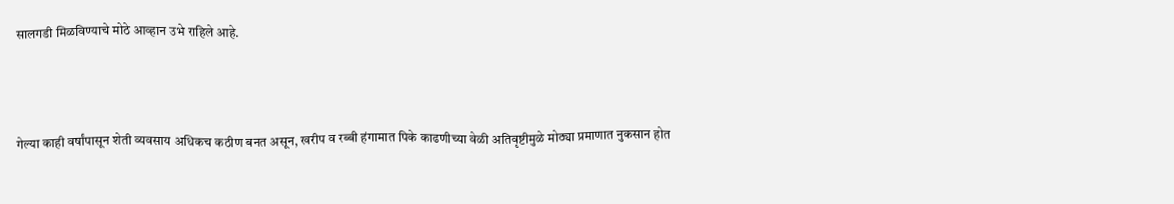सालगडी मिळविण्याचे मोठे आव्हान उभे राहिले आहे.



गेल्या काही वर्षांपासून शेती व्यवसाय अधिकच कठीण बनत असून, खरीप व रब्बी हंगामात पिके काढणीच्या वेळी अतिवृष्टीमुळे मोठ्या प्रमाणात नुकसान होत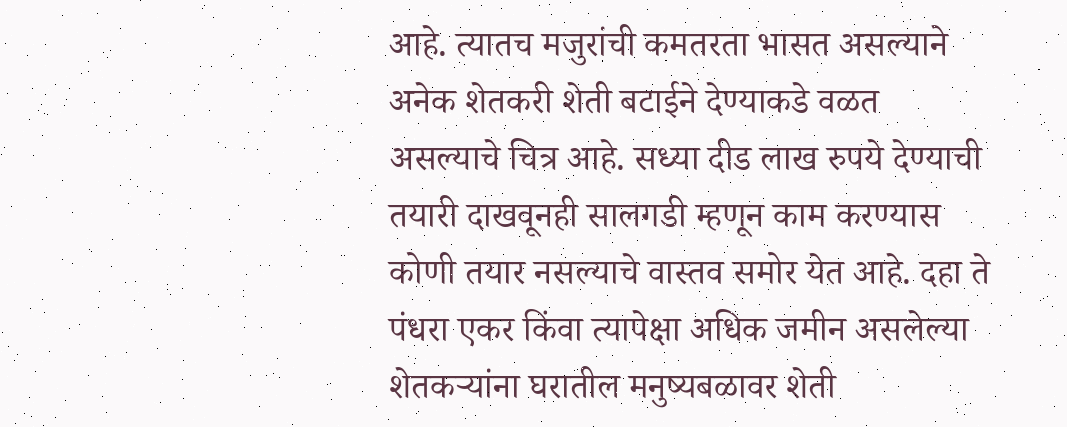आहे. त्यातच मजुरांची कमतरता भासत असल्याने अनेक शेतकरी शेती बटाईने देण्याकडे वळत असल्याचे चित्र आहे. सध्या दीड लाख रुपये देण्याची तयारी दाखवूनही सालगडी म्हणून काम करण्यास कोणी तयार नसल्याचे वास्तव समोर येत आहे. दहा ते पंधरा एकर किंवा त्यापेक्षा अधिक जमीन असलेल्या शेतकऱ्यांना घरातील मनुष्यबळावर शेती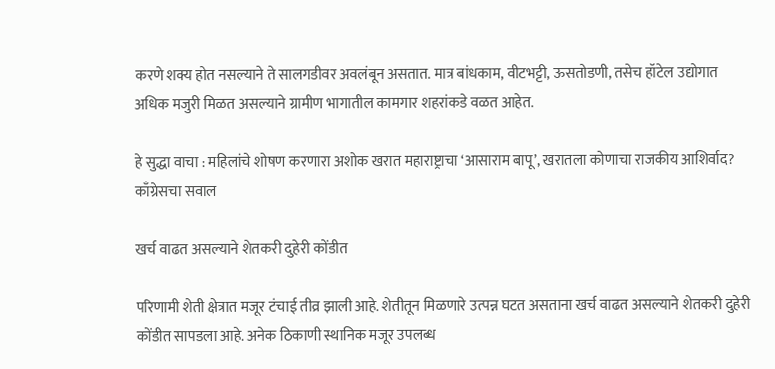करणे शक्य होत नसल्याने ते सालगडीवर अवलंबून असतात. मात्र बांधकाम, वीटभट्टी, ऊसतोडणी, तसेच हॉटेल उद्योगात अधिक मजुरी मिळत असल्याने ग्रामीण भागातील कामगार शहरांकडे वळत आहेत.

हे सुद्धा वाचा : महिलांचे शोषण करणारा अशोक खरात महाराष्ट्राचा ‘आसाराम बापू’, खरातला कोणाचा राजकीय आशिर्वाद? काँग्रेसचा सवाल

खर्च वाढत असल्याने शेतकरी दुहेरी कोंडीत

परिणामी शेती क्षेत्रात मजूर टंचाई तीव्र झाली आहे. शेतीतून मिळणारे उत्पन्न घटत असताना खर्च वाढत असल्याने शेतकरी दुहेरी कोंडीत सापडला आहे. अनेक ठिकाणी स्थानिक मजूर उपलब्ध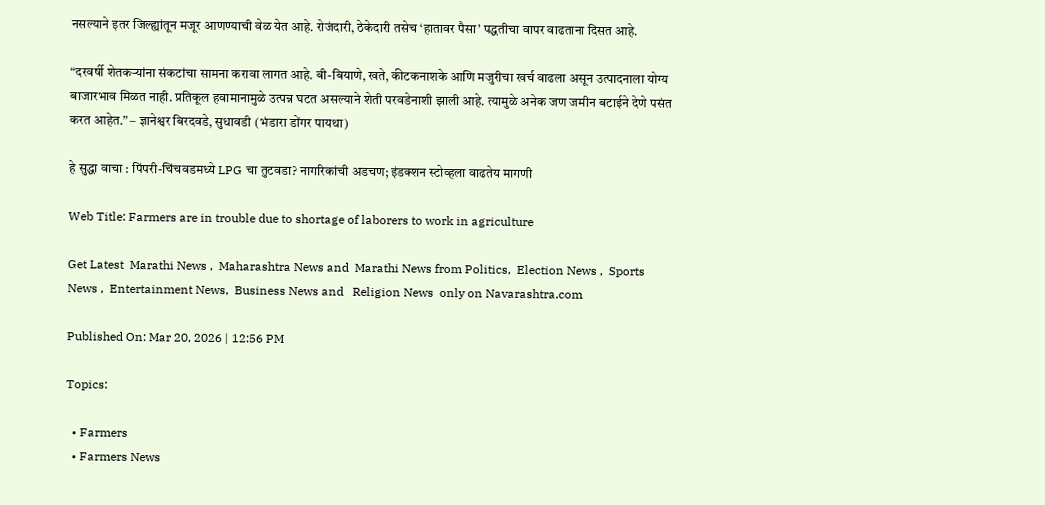नसल्याने इतर जिल्ह्यांतून मजूर आणण्याची वेळ येत आहे. रोजंदारी, ठेकेदारी तसेच ‘हातावर पैसा’ पद्धतीचा वापर वाढताना दिसत आहे.

“दरवर्षी शेतकऱ्यांना संकटांचा सामना करावा लागत आहे. बी-बियाणे, खते, कीटकनाशके आणि मजुरीचा खर्च वाढला असून उत्पादनाला योग्य बाजारभाव मिळत नाही. प्रतिकूल हवामानामुळे उत्पन्न घटत असल्याने शेती परवडेनाशी झाली आहे. त्यामुळे अनेक जण जमीन बटाईने देणे पसंत करत आहेत.” – ज्ञानेश्वर बिरदवडे, सुधावडी (भंडारा डोंगर पायथा)

हे सुद्धा वाचा : पिंपरी-चिंचवडमध्ये LPG चा तुटवडा? नागरिकांची अडचण; इंडक्शन स्टोव्हला वाढतेय मागणी

Web Title: Farmers are in trouble due to shortage of laborers to work in agriculture

Get Latest  Marathi News ,  Maharashtra News and  Marathi News from Politics,  Election News ,  Sports News ,  Entertainment News,  Business News and   Religion News  only on Navarashtra.com

Published On: Mar 20, 2026 | 12:56 PM

Topics:

  • Farmers
  • Farmers News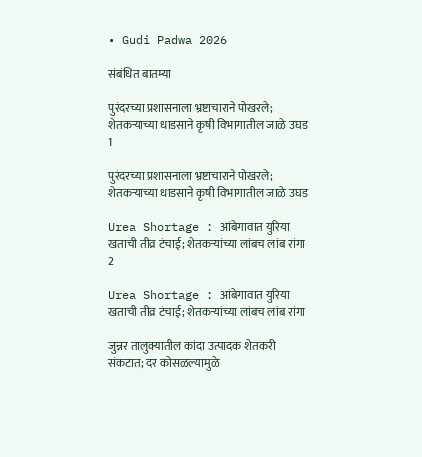• Gudi Padwa 2026

संबंधित बातम्या

पुरंदरच्या प्रशासनाला भ्रष्टाचाराने पोखरले; शेतकऱ्याच्या धाडसाने कृषी विभागातील जाळे उघड
1

पुरंदरच्या प्रशासनाला भ्रष्टाचाराने पोखरले; शेतकऱ्याच्या धाडसाने कृषी विभागातील जाळे उघड

Urea Shortage : आंबेगावात युरिया खताची तीव्र टंचाई; शेतकऱ्यांच्या लांबच लांब रांगा
2

Urea Shortage : आंबेगावात युरिया खताची तीव्र टंचाई; शेतकऱ्यांच्या लांबच लांब रांगा

जुन्नर तालुक्यातील कांदा उत्पादक शेतकरी संकटात; दर कोसळल्यामुळे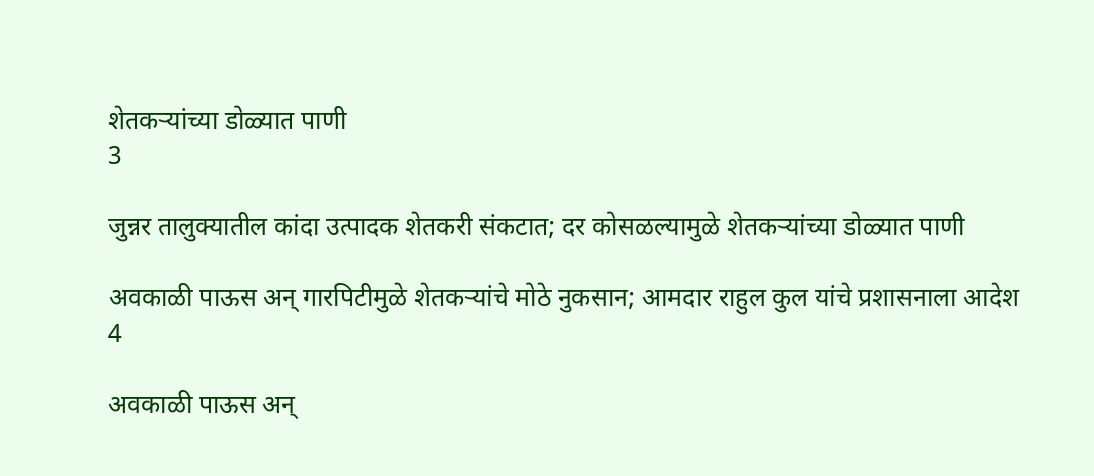शेतकऱ्यांच्या डोळ्यात पाणी
3

जुन्नर तालुक्यातील कांदा उत्पादक शेतकरी संकटात; दर कोसळल्यामुळे शेतकऱ्यांच्या डोळ्यात पाणी

अवकाळी पाऊस अन् गारपिटीमुळे शेतकऱ्यांचे मोठे नुकसान; आमदार राहुल कुल यांचे प्रशासनाला आदेश
4

अवकाळी पाऊस अन्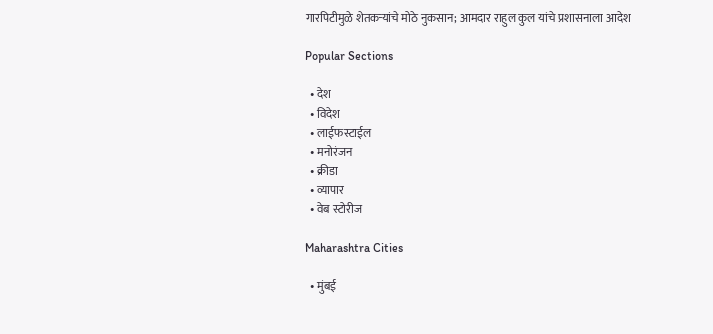गारपिटीमुळे शेतकऱ्यांचे मोठे नुकसान; आमदार राहुल कुल यांचे प्रशासनाला आदेश

Popular Sections

  • देश
  • विदेश
  • लाईफस्टाईल
  • मनोरंजन
  • क्रीडा
  • व्यापार
  • वेब स्टोरीज

Maharashtra Cities

  • मुंबई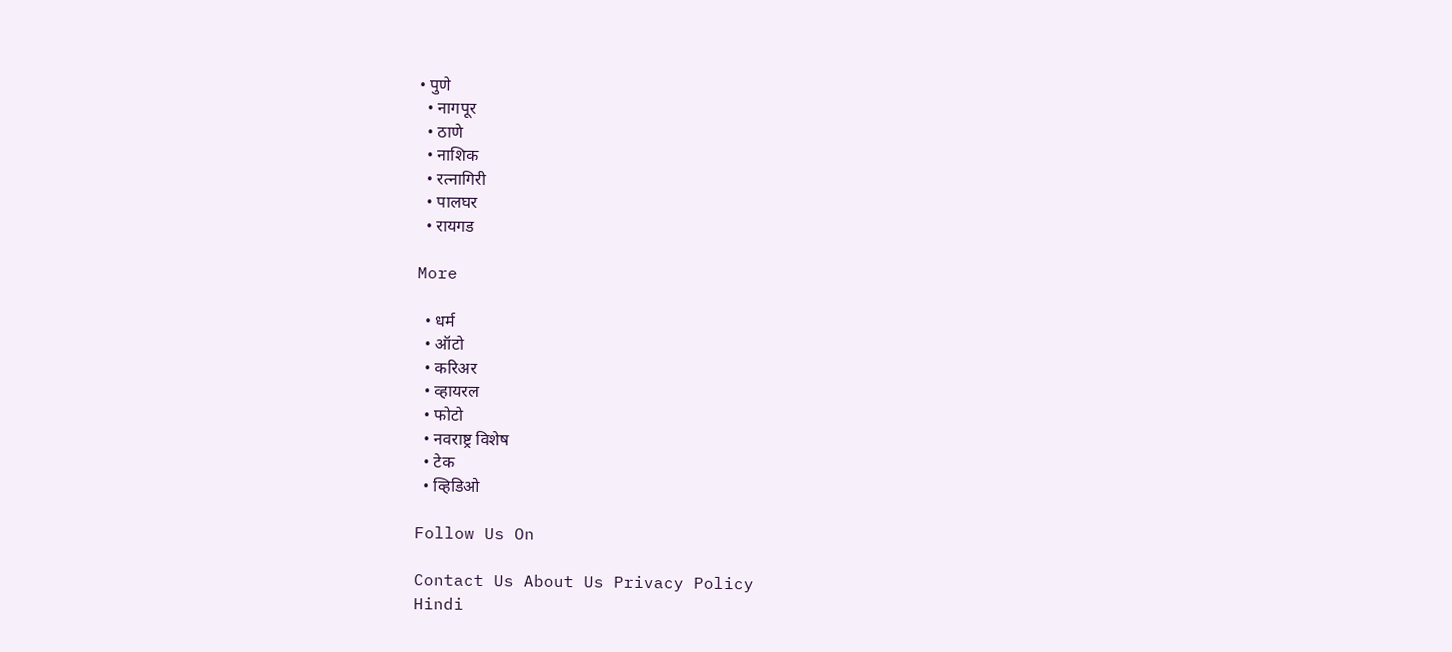• पुणे
  • नागपूर
  • ठाणे
  • नाशिक
  • रत्नागिरी
  • पालघर
  • रायगड

More

  • धर्म
  • ऑटो
  • करिअर
  • व्हायरल
  • फोटो
  • नवराष्ट्र विशेष
  • टेक
  • व्हिडिओ

Follow Us On

Contact Us About Us Privacy Policy
Hindi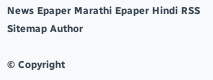News Epaper Marathi Epaper Hindi RSS Sitemap Author

© Copyright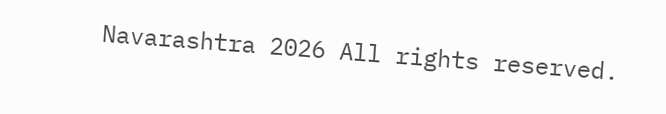Navarashtra 2026 All rights reserved.